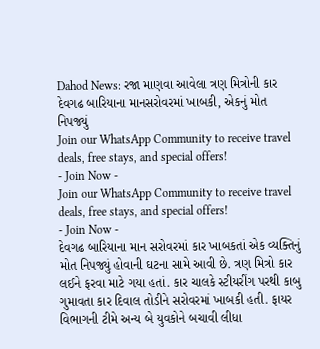Dahod News: રજા માણવા આવેલા ત્રણ મિત્રોની કાર દેવગઢ બારિયાના માનસરોવરમાં ખાબકી, એકનું મોત નિપજ્યું
Join our WhatsApp Community to receive travel deals, free stays, and special offers!
- Join Now -
Join our WhatsApp Community to receive travel deals, free stays, and special offers!
- Join Now -
દેવગઢ બારિયાના માન સરોવરમાં કાર ખાબકતાં એક વ્યક્તિનું મોત નિપજ્યું હોવાની ઘટના સામે આવી છે. ત્રણ મિત્રો કાર લઈને ફરવા માટે ગયા હતાં. કાર ચાલકે સ્ટીયરીંગ પરથી કાબુ ગુમાવતા કાર દિવાલ તોડીને સરોવરમાં ખાબકી હતી. ફાયર વિભાગની ટીમે અન્ય બે યુવકોને બચાવી લીધા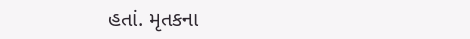હતાં. મૃતકના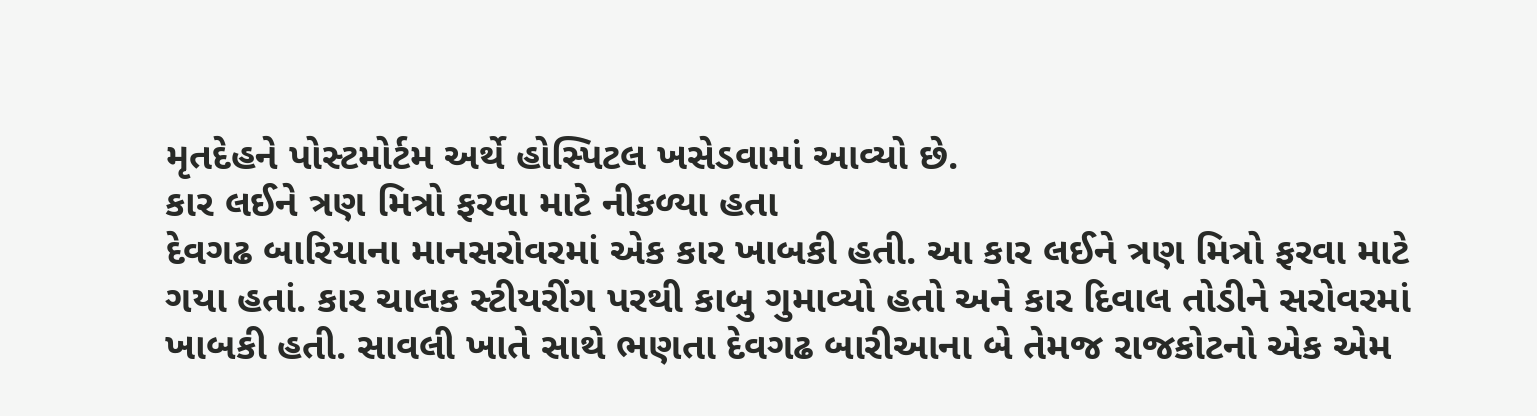મૃતદેહને પોસ્ટમોર્ટમ અર્થે હોસ્પિટલ ખસેડવામાં આવ્યો છે.
કાર લઈને ત્રણ મિત્રો ફરવા માટે નીકળ્યા હતા
દેવગઢ બારિયાના માનસરોવરમાં એક કાર ખાબકી હતી. આ કાર લઈને ત્રણ મિત્રો ફરવા માટે ગયા હતાં. કાર ચાલક સ્ટીયરીંગ પરથી કાબુ ગુમાવ્યો હતો અને કાર દિવાલ તોડીને સરોવરમાં ખાબકી હતી. સાવલી ખાતે સાથે ભણતા દેવગઢ બારીઆના બે તેમજ રાજકોટનો એક એમ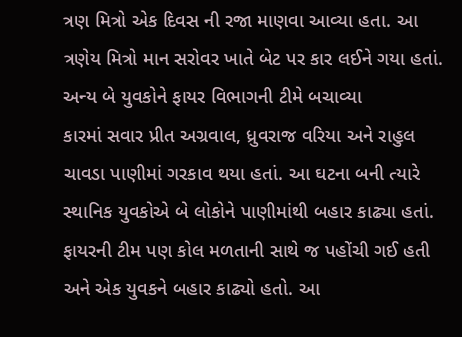ત્રણ મિત્રો એક દિવસ ની રજા માણવા આવ્યા હતા. આ ત્રણેય મિત્રો માન સરોવર ખાતે બેટ પર કાર લઈને ગયા હતાં.
અન્ય બે યુવકોને ફાયર વિભાગની ટીમે બચાવ્યા
કારમાં સવાર પ્રીત અગ્રવાલ, ધ્રુવરાજ વરિયા અને રાહુલ ચાવડા પાણીમાં ગરકાવ થયા હતાં. આ ઘટના બની ત્યારે સ્થાનિક યુવકોએ બે લોકોને પાણીમાંથી બહાર કાઢ્યા હતાં. ફાયરની ટીમ પણ કોલ મળતાની સાથે જ પહોંચી ગઈ હતી અને એક યુવકને બહાર કાઢ્યો હતો. આ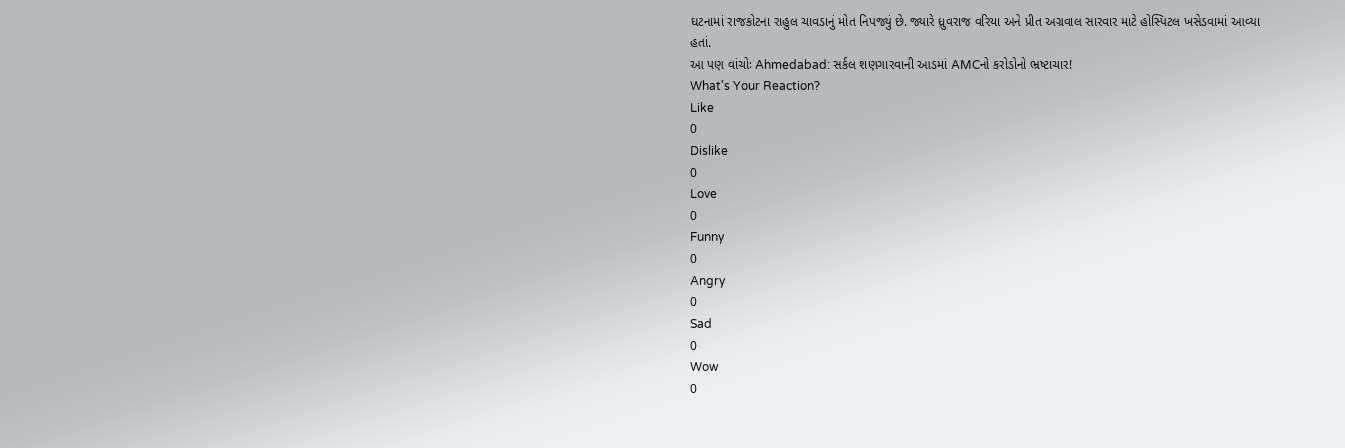ઘટનામાં રાજકોટના રાહુલ ચાવડાનું મોત નિપજ્યું છે. જ્યારે ધ્રુવરાજ વરિયા અને પ્રીત અગ્રવાલ સારવાર માટે હોસ્પિટલ ખસેડવામાં આવ્યા હતાં.
આ પણ વાંચોઃ Ahmedabad: સર્કલ શણગારવાની આડમાં AMCનો કરોડોનો ભ્રષ્ટાચાર!
What's Your Reaction?
Like
0
Dislike
0
Love
0
Funny
0
Angry
0
Sad
0
Wow
0